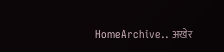HomeArchive.. अखेर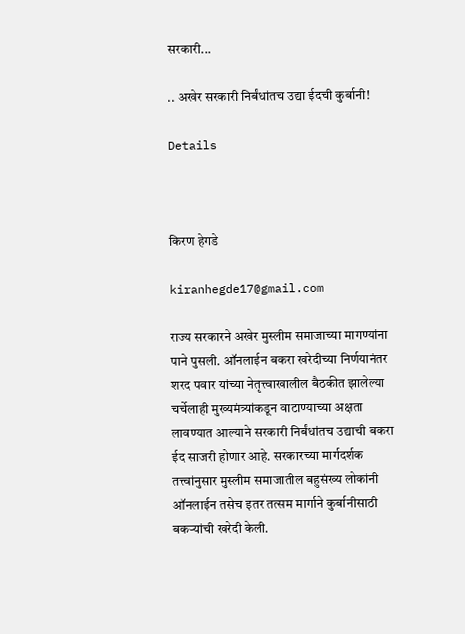सरकारी...

.. अखेर सरकारी निर्बंधांतच उद्या ईदची कुर्बानी!

Details



किरण हेगडे

kiranhegde17@gmail.com

राज्य सरकारने अखेर मुस्लीम समाजाच्या मागण्यांना पाने पुसली. ऑनलाईन बकरा खरेदीच्या निर्णयानंतर शरद पवार यांच्या नेतृत्त्वाखालील बैठकीत झालेल्या चर्चेलाही मुख्यमंत्र्यांकडून वाटाण्याच्या अक्षता लावण्यात आल्याने सरकारी निर्बंधांतच उद्याची बकरा ईद साजरी होणार आहे. सरकारच्या मार्गदर्शक तत्त्वांनुसार मुस्लीम समाजातील बहुसंख्य लोकांनी ऑनलाईन तसेच इतर तत्सम मार्गाने कुर्बानीसाठी बकऱ्यांची खरेदी केली.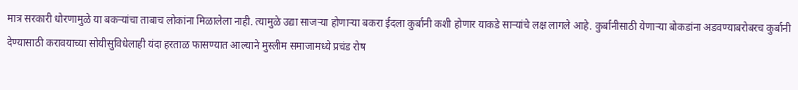मात्र सरकारी धोरणामुळे या बकऱ्यांचा ताबाच लोकांना मिळालेला नाही. त्यामुळे उद्या साजऱ्या होणाऱ्या बकरा ईदला कुर्बानी कशी होणार याकडे साऱ्यांचे लक्ष लागले आहे. कुर्बानीसाठी येणाऱ्या बोकडांना अडवण्याबरोबरच कुर्बानी देण्यासाठी करावयाच्या सोयीसुविधेलाही यंदा हरताळ फासण्यात आल्याने मुस्लीम समाजामध्ये प्रचंड रोष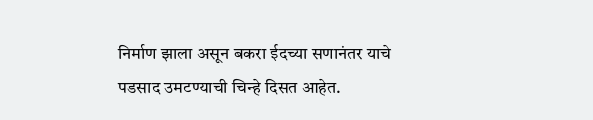निर्माण झाला असून बकरा ईदच्या सणानंतर याचे पडसाद उमटण्याची चिन्हे दिसत आहेत.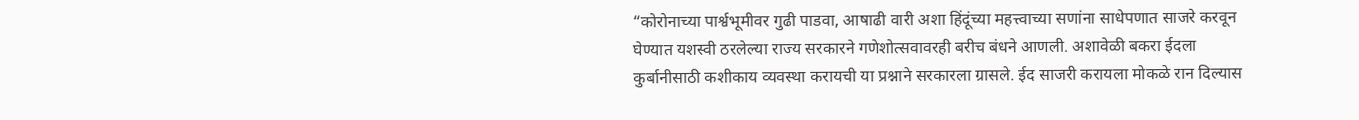“कोरोनाच्या पार्श्वभूमीवर गुढी पाडवा, आषाढी वारी अशा हिंदूंच्या महत्त्वाच्या सणांना साधेपणात साजरे करवून घेण्यात यशस्वी ठरलेल्या राज्य सरकारने गणेशोत्सवावरही बरीच बंधने आणली. अशावेळी बकरा ईदला कुर्बानीसाठी कशीकाय व्यवस्था करायची या प्रश्नाने सरकारला ग्रासले. ईद साजरी करायला मोकळे रान दिल्यास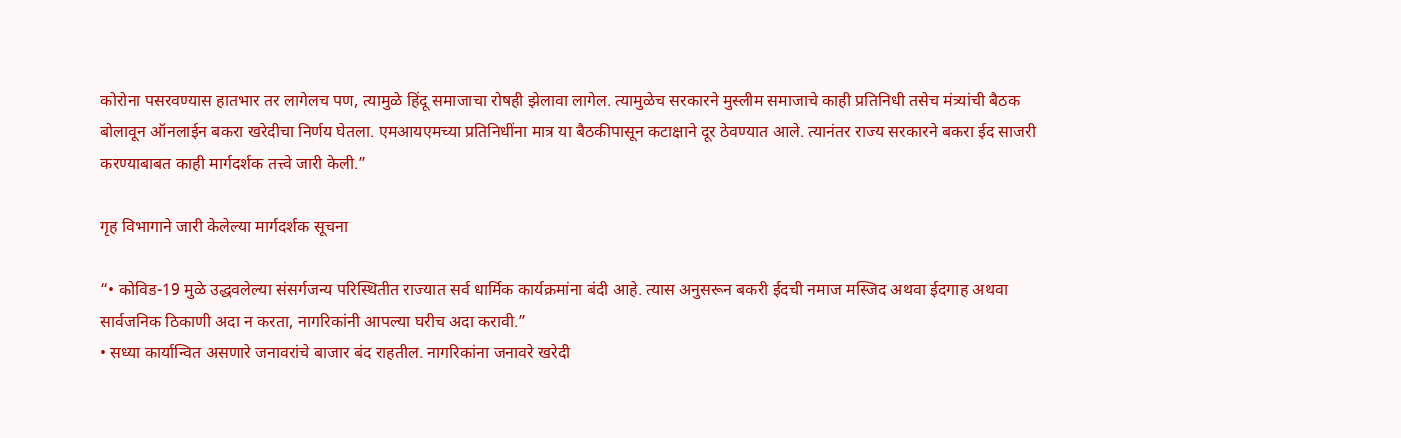कोरोना पसरवण्यास हातभार तर लागेलच पण, त्यामुळे हिंदू समाजाचा रोषही झेलावा लागेल. त्यामुळेच सरकारने मुस्लीम समाजाचे काही प्रतिनिधी तसेच मंत्र्यांची बैठक बोलावून ऑनलाईन बकरा खरेदीचा निर्णय घेतला. एमआयएमच्या प्रतिनिधींना मात्र या बैठकीपासून कटाक्षाने दूर ठेवण्यात आले. त्यानंतर राज्य सरकारने बकरा ईद साजरी करण्याबाबत काही मार्गदर्शक तत्त्वे जारी केली.”

गृह विभागाने जारी केलेल्या मार्गदर्शक सूचना

“• कोविड-19 मुळे उद्धवलेल्या संसर्गजन्य परिस्थितीत राज्यात सर्व धार्मिक कार्यक्रमांना बंदी आहे. त्यास अनुसरून बकरी ईदची नमाज मस्जिद अथवा ईदगाह अथवा सार्वजनिक ठिकाणी अदा न करता, नागरिकांनी आपल्या घरीच अदा करावी.”
• सध्या कार्यान्वित असणारे जनावरांचे बाजार बंद राहतील. नागरिकांना जनावरे खरेदी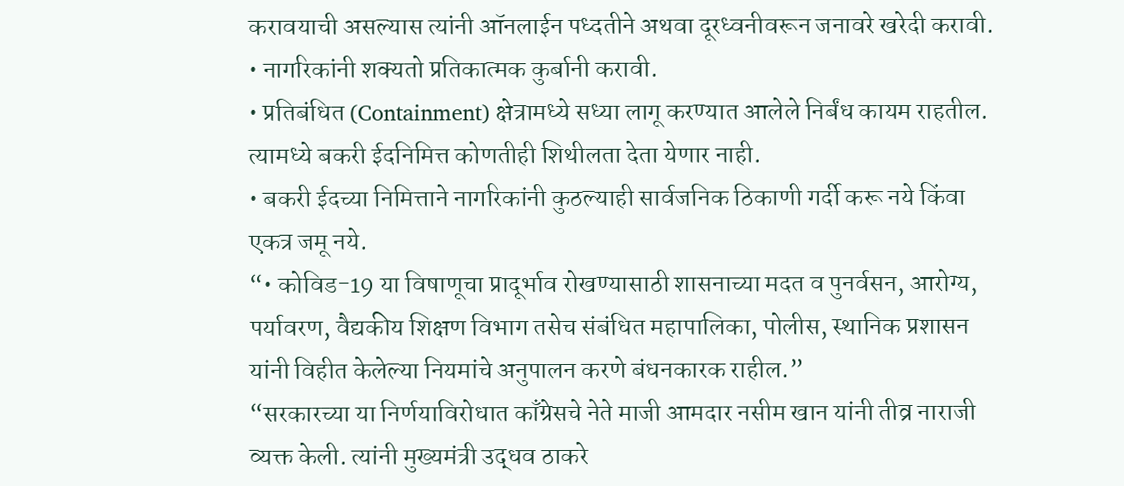करावयाची असल्यास त्यांनी ऑनलाईन पध्दतीने अथवा दूरध्वनीवरून जनावरे खरेदी करावी.
• नागरिकांनी शक्यतो प्रतिकात्मक कुर्बानी करावी.
• प्रतिबंधित (Containment) क्षेत्रामध्ये सध्या लागू करण्यात आलेले निर्बंध कायम राहतील. त्यामध्ये बकरी ईदनिमित्त कोणतीही शिथीलता देता येणार नाही.
• बकरी ईदच्या निमित्ताने नागरिकांनी कुठल्याही सार्वजनिक ठिकाणी गर्दी करू नये किंवा एकत्र जमू नये.
“• कोविड-19 या विषाणूचा प्रादूर्भाव रोखण्यासाठी शासनाच्या मदत व पुनर्वसन, आरोग्य, पर्यावरण, वैद्यकीय शिक्षण विभाग तसेच संबंधित महापालिका, पोलीस, स्थानिक प्रशासन यांनी विहीत केलेल्या नियमांचे अनुपालन करणे बंधनकारक राहील.”
“सरकारच्या या निर्णयाविरोधात काँग्रेसचे नेते माजी आमदार नसीम खान यांनी तीव्र नाराजी व्यक्त केली. त्यांनी मुख्यमंत्री उद्धव ठाकरे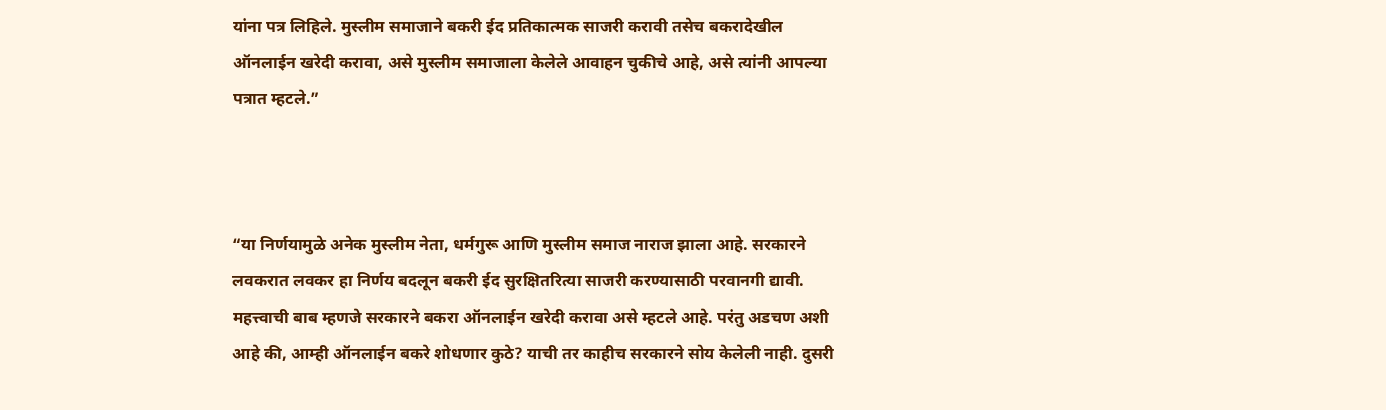यांना पत्र लिहिले. मुस्लीम समाजाने बकरी ईद प्रतिकात्मक साजरी करावी तसेच बकरादेखील ऑनलाईन खरेदी करावा, असे मुस्लीम समाजाला केलेले आवाहन चुकीचे आहे, असे त्यांनी आपल्या पत्रात म्हटले.”



“या निर्णयामुळे अनेक मुस्लीम नेता, धर्मगुरू आणि मुस्लीम समाज नाराज झाला आहे. सरकारने लवकरात लवकर हा निर्णय बदलून बकरी ईद सुरक्षितरित्या साजरी करण्यासाठी परवानगी द्यावी. महत्त्वाची बाब म्हणजे सरकारने बकरा ऑनलाईन खरेदी करावा असे म्हटले आहे. परंतु अडचण अशी आहे की, आम्ही ऑनलाईन बकरे शोधणार कुठे? याची तर काहीच सरकारने सोय केलेली नाही. दुसरी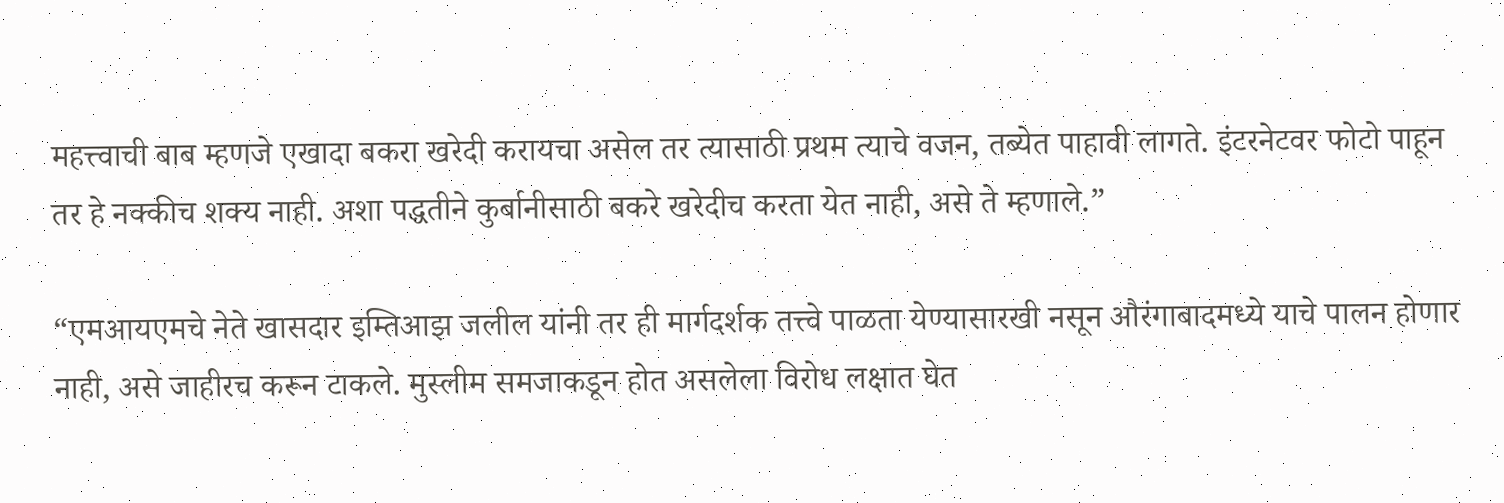महत्त्वाची बाब म्हणजे एखादा बकरा खरेदी करायचा असेल तर त्यासाठी प्रथम त्याचे वजन, तब्येत पाहावी लागते. इंटरनेटवर फोटो पाहून तर हे नक्कीच शक्य नाही. अशा पद्धतीने कुर्बानीसाठी बकरे खरेदीच करता येत नाही, असे ते म्हणाले.”

“एमआयएमचे नेते खासदार इम्तिआझ जलील यांनी तर ही मार्गदर्शक तत्त्वे पाळता येण्यासारखी नसून औरंगाबादमध्ये याचे पालन होणार नाही, असे जाहीरच करून टाकले. मुस्लीम समजाकडून होत असलेला विरोध लक्षात घेत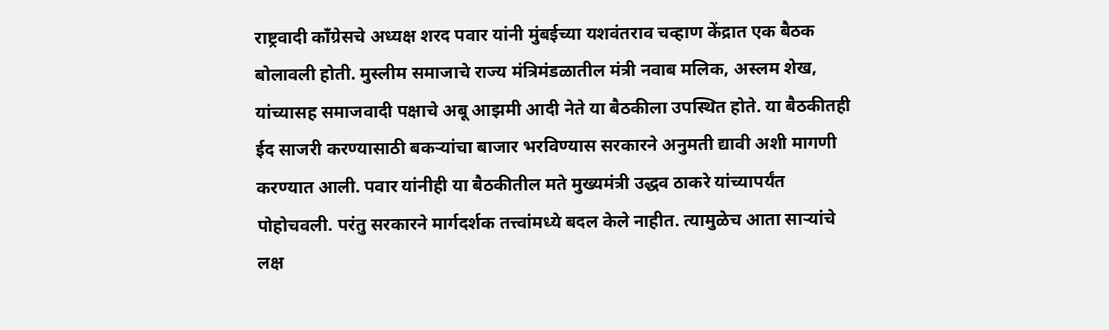राष्ट्रवादी काँग्रेसचे अध्यक्ष शरद पवार यांनी मुंबईच्या यशवंतराव चव्हाण केंद्रात एक बैठक बोलावली होती. मुस्लीम समाजाचे राज्य मंत्रिमंडळातील मंत्री नवाब मलिक, अस्लम शेख, यांच्यासह समाजवादी पक्षाचे अबू आझमी आदी नेते या बैठकीला उपस्थित होते. या बैठकीतही ईद साजरी करण्यासाठी बकऱ्यांचा बाजार भरविण्यास सरकारने अनुमती द्यावी अशी मागणी करण्यात आली. पवार यांनीही या बैठकीतील मते मुख्यमंत्री उद्धव ठाकरे यांच्यापर्यंत पोहोचवली. परंतु सरकारने मार्गदर्शक तत्त्वांमध्ये बदल केले नाहीत. त्यामुळेच आता साऱ्यांचे लक्ष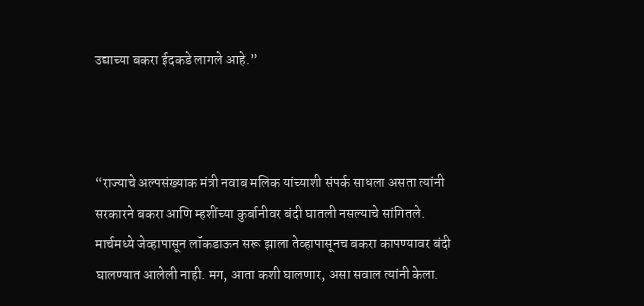उद्याच्या बकरा ईदकडे लागले आहे.”



“राज्याचे अल्पसंख्याक मंत्री नवाब मलिक यांच्याशी संपर्क साधला असता त्यांनी सरकारने बकरा आणि म्हशींच्या कुर्बानीवर बंदी घातली नसल्याचे सांगितले. मार्चमध्ये जेव्हापासून लॉकडाऊन सरू झाला तेव्हापासूनच बकरा कापण्यावर बंदी घालण्यात आलेली नाही. मग, आता कशी घालणार, असा सवाल त्यांनी केला.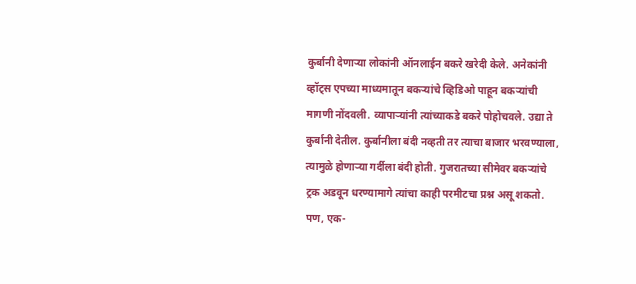कुर्बानी देणाऱ्या लोकांनी ऑनलाईन बकरे खरेदी केले. अनेकांनी व्हॉट्स एपच्या माध्यमातून बकऱ्यांचे व्हिडिओ पाहून बकऱ्यांची मागणी नोंदवली. व्यापाऱ्यांनी त्यांच्याकडे बकरे पोहोचवले. उद्या ते कुर्बानी देतील. कुर्बानीला बंदी नव्हती तर त्याचा बाजार भरवण्याला, त्यामुळे होणाऱ्या गर्दीला बंदी होती. गुजरातच्या सीमेवर बकऱ्यांचे ट्रक अडवून धरण्यामागे त्यांचा काही परमीटचा प्रश्न असू शकतो. पण, एक-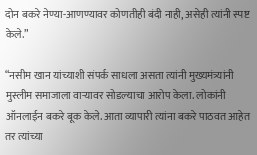दोन बकरे नेण्या-आणण्यावर कोणतीही बंदी नाही, असेही त्यांनी स्पष्ट केले.”

“नसीम खान यांच्याशी संपर्क साधला असता त्यांनी मुख्यमंत्र्यांनी मुस्लीम समाजाला वाऱ्यावर सोडल्याचा आरोप केला. लोकांनी ऑनलाईन बकरे बूक केले. आता व्यापारी त्यांना बकरे पाठवत आहेत तर त्यांच्या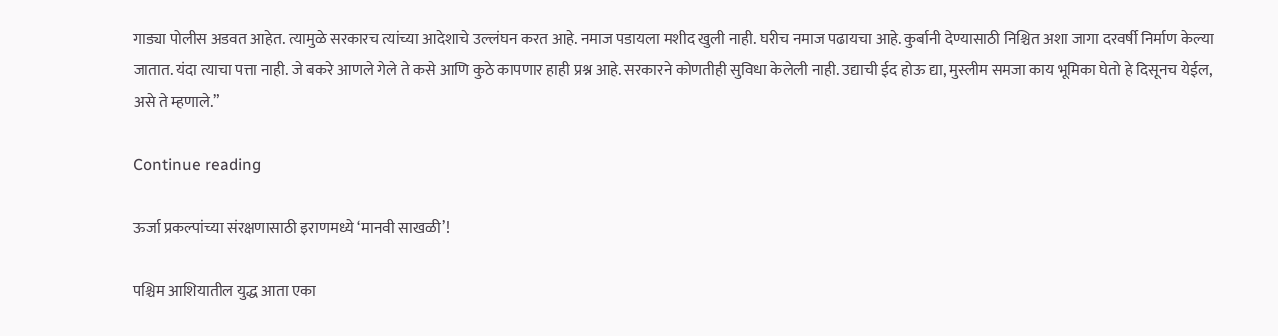गाड्या पोलीस अडवत आहेत. त्यामुळे सरकारच त्यांच्या आदेशाचे उल्लंघन करत आहे. नमाज पडायला मशीद खुली नाही. घरीच नमाज पढायचा आहे. कुर्बानी देण्यासाठी निश्चित अशा जागा दरवर्षी निर्माण केल्या जातात. यंदा त्याचा पत्ता नाही. जे बकरे आणले गेले ते कसे आणि कुठे कापणार हाही प्रश्न आहे. सरकारने कोणतीही सुविधा केलेली नाही. उद्याची ईद होऊ द्या, मुस्लीम समजा काय भूमिका घेतो हे दिसूनच येईल, असे ते म्हणाले.”

Continue reading

ऊर्जा प्रकल्पांच्या संरक्षणासाठी इराणमध्ये ‘मानवी साखळी’!

पश्चिम आशियातील युद्ध आता एका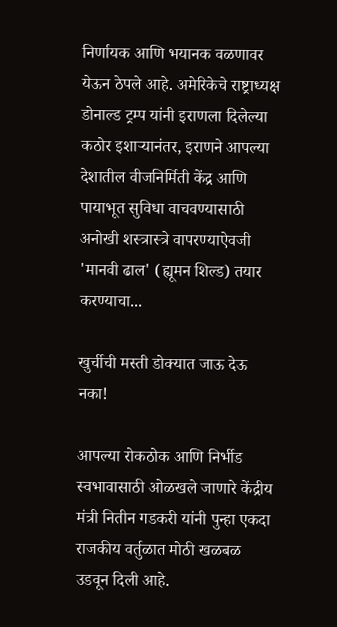निर्णायक आणि भयानक वळणावर येऊन ठेपले आहे. अमेरिकेचे राष्ट्राध्यक्ष डोनाल्ड ट्रम्प यांनी इराणला दिलेल्या कठोर इशाऱ्यानंतर, इराणने आपल्या देशातील वीजनिर्मिती केंद्र आणि पायाभूत सुविधा वाचवण्यासाठी अनोखी शस्त्रास्त्रे वापरण्याऐवजी 'मानवी ढाल' (ह्यूमन शिल्ड) तयार करण्याचा...

खुर्चीची मस्ती डोक्यात जाऊ देऊ नका!

आपल्या रोकठोक आणि निर्भीड स्वभावासाठी ओळखले जाणारे केंद्रीय मंत्री नितीन गडकरी यांनी पुन्हा एकदा राजकीय वर्तुळात मोठी खळबळ उडवून दिली आहे.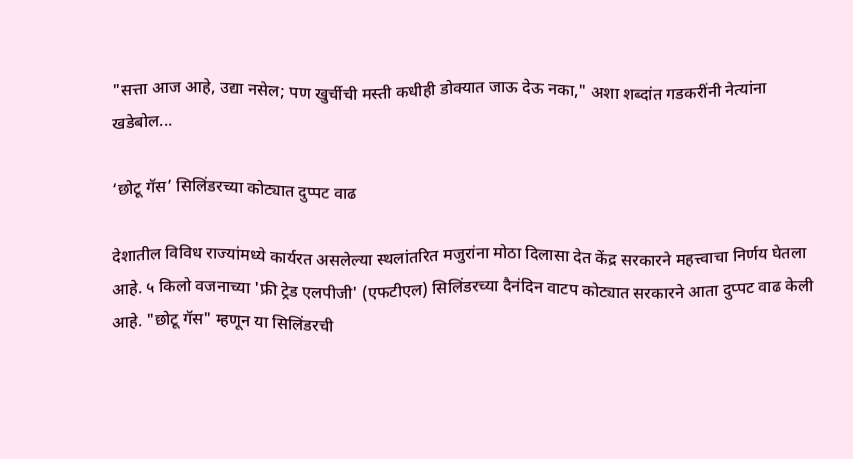"सत्ता आज आहे, उद्या नसेल; पण खुर्चीची मस्ती कधीही डोक्यात जाऊ देऊ नका," अशा शब्दांत गडकरींनी नेत्यांना खडेबोल...

‘छोटू गॅस’ सिलिंडरच्या कोट्यात दुप्पट वाढ

देशातील विविध राज्यांमध्ये कार्यरत असलेल्या स्थलांतरित मजुरांना मोठा दिलासा देत केंद्र सरकारने महत्त्वाचा निर्णय घेतला आहे. ५ किलो वजनाच्या 'फ्री ट्रेड एलपीजी' (एफटीएल) सिलिंडरच्या दैनंदिन वाटप कोट्यात सरकारने आता दुप्पट वाढ केली आहे. "छोटू गॅस" म्हणून या सिलिंडरची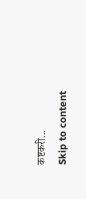कष्टकरी...
Skip to content